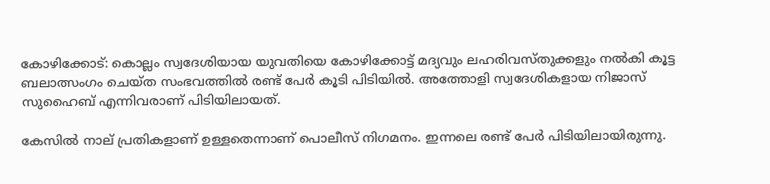കോഴിക്കോട്: കൊല്ലം സ്വദേശിയായ യുവതിയെ കോഴിക്കോട്ട് മദ്യവും ലഹരിവസ്തുക്കളും നല്‍കി കൂട്ട ബലാത്സംഗം ചെയ്ത സംഭവത്തിൽ രണ്ട് പേർ കൂടി പിടിയിൽ. അത്തോളി സ്വദേശികളായ നിജാസ് സുഹൈബ് എന്നിവരാണ് പിടിയിലായത്.

കേസിൽ നാല് പ്രതികളാണ് ഉള്ളതെന്നാണ് പൊലീസ് നിഗമനം. ഇന്നലെ രണ്ട് പേർ പിടിയിലായിരുന്നു.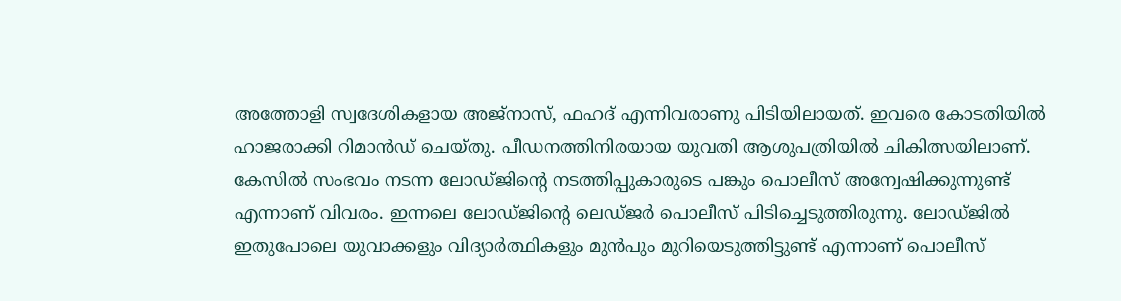അത്തോളി സ്വദേശികളായ അജ്‌നാസ്, ഫഹദ് എന്നിവരാണു പിടിയിലായത്. ഇവരെ കോടതിയിൽ ഹാജരാക്കി റിമാൻഡ് ചെയ്തു. പീഡനത്തിനിരയായ യുവതി ആശുപത്രിയില്‍ ചികിത്സയിലാണ്. കേസിൽ സംഭവം നടന്ന ലോഡ്ജിന്റെ നടത്തിപ്പുകാരുടെ പങ്കും പൊലീസ് അന്വേഷിക്കുന്നുണ്ട് എന്നാണ് വിവരം. ഇന്നലെ ലോഡ്ജിന്റെ ലെഡ്ജർ പൊലീസ് പിടിച്ചെടുത്തിരുന്നു. ലോഡ്ജിൽ ഇതുപോലെ യുവാക്കളും വിദ്യാർത്ഥികളും മുൻപും മുറിയെടുത്തിട്ടുണ്ട് എന്നാണ് പൊലീസ്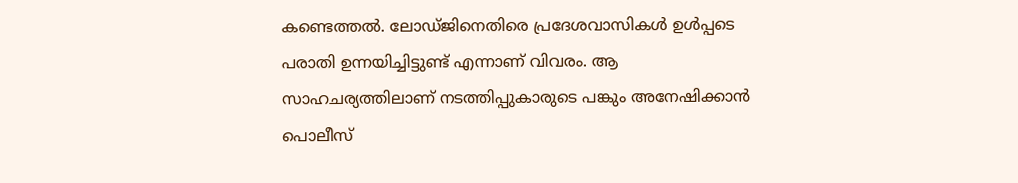കണ്ടെത്തൽ. ലോഡ്ജിനെതിരെ പ്രദേശവാസികൾ ഉൾപ്പടെ പരാതി ഉന്നയിച്ചിട്ടുണ്ട് എന്നാണ് വിവരം. ആ സാഹചര്യത്തിലാണ് നടത്തിപ്പുകാരുടെ പങ്കും അനേഷിക്കാൻ പൊലീസ്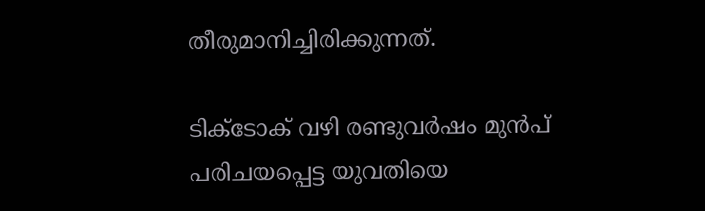തീരുമാനിച്ചിരിക്കുന്നത്.

ടിക്‌ടോക് വഴി രണ്ടുവര്‍ഷം മുന്‍പ് പരിചയപ്പെട്ട യുവതിയെ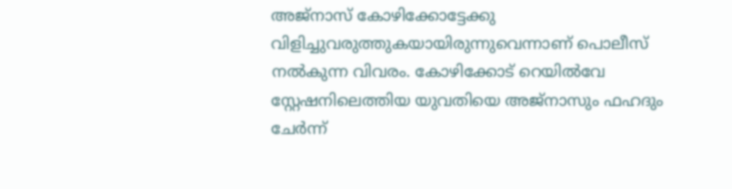അജ്‌നാസ് കോഴിക്കോട്ടേക്കു വിളിച്ചുവരുത്തുകയായിരുന്നുവെന്നാണ് പൊലീസ് നല്‍കുന്ന വിവരം. കോഴിക്കോട് റെയില്‍വേ സ്റ്റേഷനിലെത്തിയ യുവതിയെ അജ്‌നാസും ഫഹദും ചേര്‍ന്ന്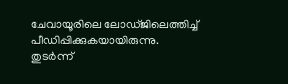ചേവായൂരിലെ ലോഡ്ജിലെത്തിച്ച് പീഡിപ്പിക്കുകയായിരുന്നു. തുടര്‍ന്ന്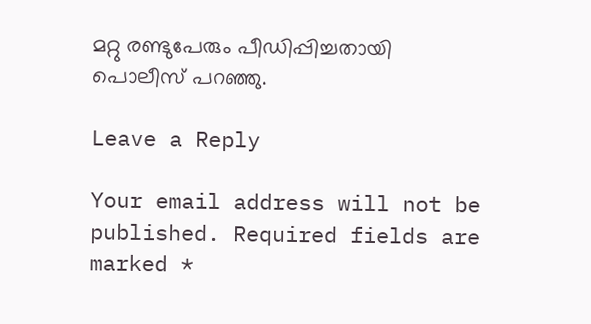മറ്റു രണ്ടുപേരും പീഡിപ്പിച്ചതായി പൊലീസ് പറഞ്ഞു.

Leave a Reply

Your email address will not be published. Required fields are marked *